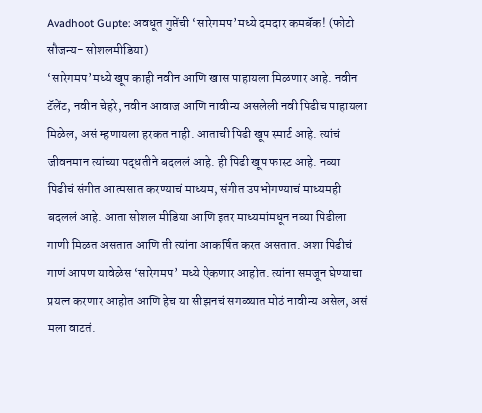Avadhoot Gupte: अवधूत गुप्तेंची ‘सारेगमप’मध्ये दमदार कमबॅक! (फोटो सौजन्य- सोशलमीडिया)
‘सारेगमप’मध्ये खूप काही नवीन आणि खास पाहायला मिळणार आहे. नवीन टॅलेंट, नवीन चेहरे, नवीन आवाज आणि नावीन्य असलेली नवी पिढीच पाहायला मिळेल, असं म्हणायला हरकत नाही. आताची पिढी खूप स्मार्ट आहे. त्यांचं जीवनमान त्यांच्या पद्धतीने बदललं आहे. ही पिढी खूप फास्ट आहे. नव्या पिढीचं संगीत आत्मसात करण्याचं माध्यम, संगीत उपभोगण्याचं माध्यमही बदललं आहे. आता सोशल मीडिया आणि इतर माध्यमांमधून नव्या पिढीला गाणी मिळत असतात आणि ती त्यांना आकर्षित करत असतात. अशा पिढीचं गाणं आपण यावेळेस ‘सारेगमप’ मध्ये ऐकणार आहोत. त्यांना समजून घेण्याचा प्रयत्न करणार आहोत आणि हेच या सीझनचं सगळ्यात मोठं नावीन्य असेल, असं मला वाटतं.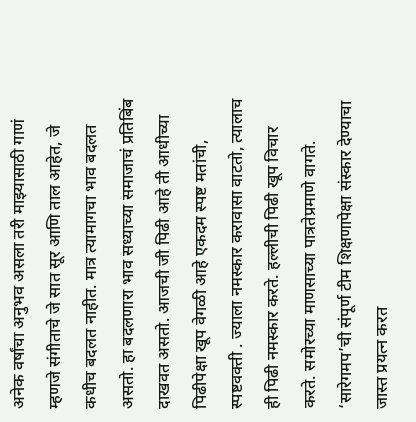अनेक वर्षांचा अनुभव असला तरी माझ्यासाठी गाणं म्हणजे संगीताचे जे सात सूर आणि ताल आहेत, जे कधीच बदलत नाहीत. मात्र त्यामागचा भाव बदलत असतो. हा बदलणारा भाव सध्याच्या समाजाचं प्रतिबिंब दाखवत असतो. आजची जी पिढी आहे ती आधीच्या पिढीपेक्षा खूप वेगळी आहे एकदम स्पष्ट मतांची, स्पष्टवक्ती . ज्याला नमस्कार करावासा वाटतो, त्यालाच ही पिढी नमस्कार करते. हल्लीची पिढी खूप विचार करते. समोरच्या माणसाच्या पात्रतेप्रमाणे वागते.
‘सारेगमप’ची संपूर्ण टीम शिक्षणापेक्षा संस्कार देण्याचा जास्त प्रयत्न करत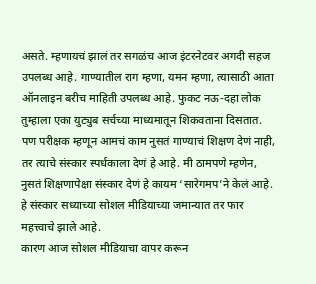असते. म्हणायचं झालं तर सगळंच आज इंटरनेटवर अगदी सहज उपलब्ध आहे. गाण्यातील राग म्हणा, यमन म्हणा, त्यासाठी आता ऑनलाइन बरीच माहिती उपलब्ध आहे. फुकट नऊ-दहा लोक तुम्हाला एका युट्युब सर्चच्या माध्यमातून शिकवताना दिसतात. पण परीक्षक म्हणून आमचं काम नुसतं गाण्याचं शिक्षण देणं नाही, तर त्याचे संस्कार स्पर्धकाला देणं हे आहे. मी ठामपणे म्हणेन, नुसतं शिक्षणापेक्षा संस्कार देणं हे कायम ‘सारेगमप’ने केलं आहे. हे संस्कार सध्याच्या सोशल मीडियाच्या जमान्यात तर फार महत्त्वाचे झाले आहे.
कारण आज सोशल मीडियाचा वापर करून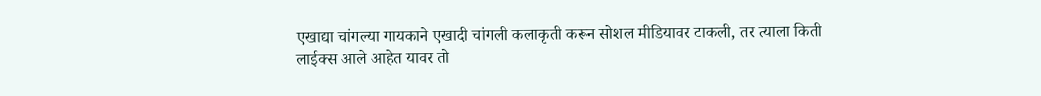एखाद्या चांगल्या गायकाने एखादी चांगली कलाकृती करून सोशल मीडियावर टाकली, तर त्याला किती लाईक्स आले आहेत यावर तो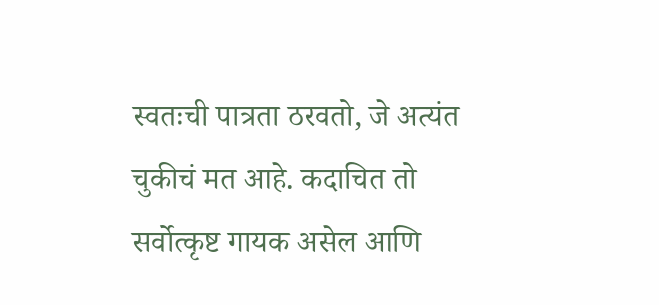स्वतःची पात्रता ठरवतो, जे अत्यंत चुकीचं मत आहे. कदाचित तो सर्वोत्कृष्ट गायक असेल आणि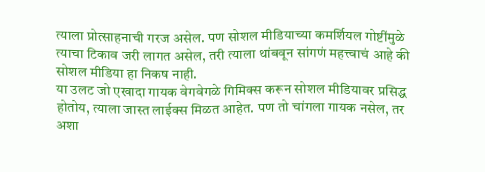त्याला प्रोत्साहनाची गरज असेल. पण सोशल मीडियाच्या कमर्शियल गोष्टींमुळे त्याचा टिकाव जरी लागत असेल, तरी त्याला थांबवून सांगणं महत्त्वाचं आहे की सोशल मीडिया हा निकष नाही.
या उलट जो एखादा गायक वेगवेगळे गिमिक्स करून सोशल मीडियावर प्रसिद्ध होतोय, त्याला जास्त लाईक्स मिळत आहेत. पण तो चांगला गायक नसेल, तर अशा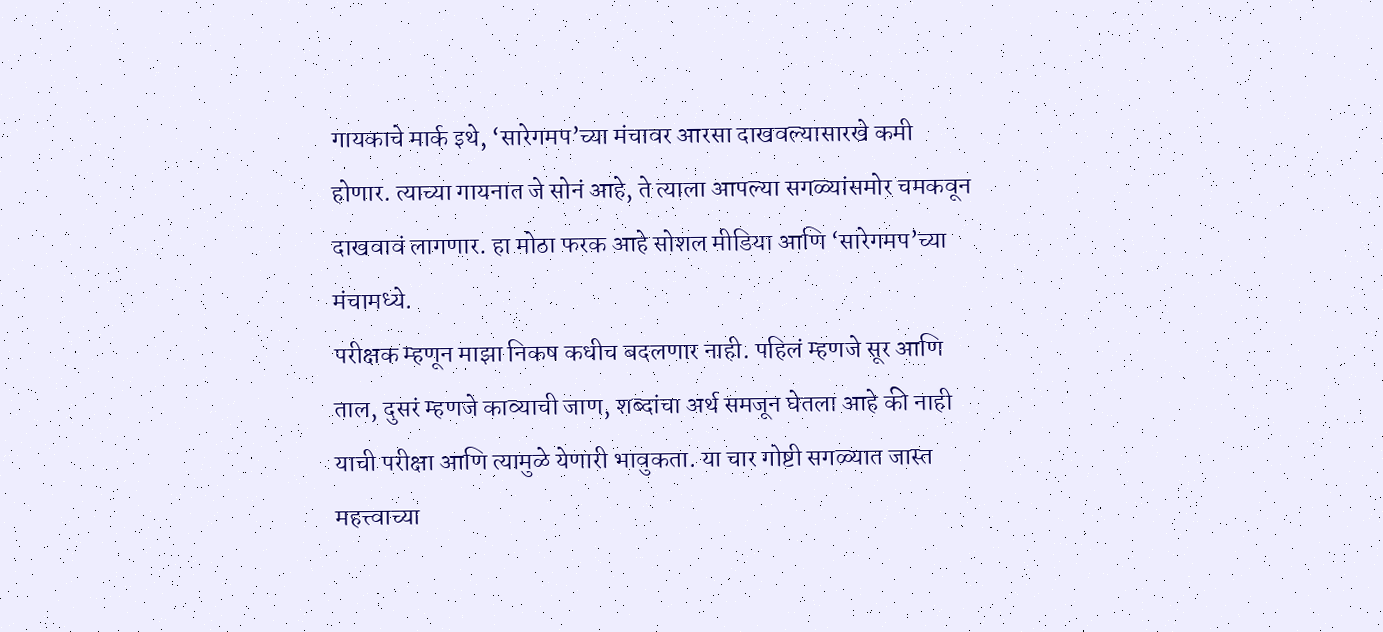गायकाचे मार्क इथे, ‘सारेगमप’च्या मंचावर आरसा दाखवल्यासारखे कमी होणार. त्याच्या गायनात जे सोनं आहे, ते त्याला आपल्या सगळ्यांसमोर चमकवून दाखवावं लागणार. हा मोठा फरक आहे सोशल मीडिया आणि ‘सारेगमप’च्या मंचामध्ये.
परीक्षक म्हणून माझा निकष कधीच बदलणार नाही. पहिलं म्हणजे सूर आणि ताल, दुसरं म्हणजे काव्याची जाण, शब्दांचा अर्थ समजून घेतला आहे की नाही याची परीक्षा आणि त्यामुळे येणारी भावुकता. या चार गोष्टी सगळ्यात जास्त महत्त्वाच्या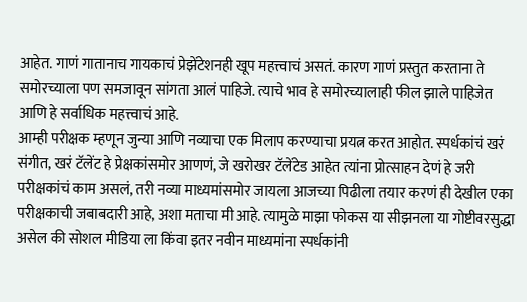आहेत. गाणं गातानाच गायकाचं प्रेझेंटेशनही खूप महत्त्वाचं असतं. कारण गाणं प्रस्तुत करताना ते समोरच्याला पण समजावून सांगता आलं पाहिजे. त्याचे भाव हे समोरच्यालाही फील झाले पाहिजेत आणि हे सर्वाधिक महत्त्वाचं आहे.
आम्ही परीक्षक म्हणून जुन्या आणि नव्याचा एक मिलाप करण्याचा प्रयत्न करत आहोत. स्पर्धकांचं खरं संगीत, खरं टॅलेंट हे प्रेक्षकांसमोर आणणं, जे खरोखर टॅलेंटेड आहेत त्यांना प्रोत्साहन देणं हे जरी परीक्षकांचं काम असलं, तरी नव्या माध्यमांसमोर जायला आजच्या पिढीला तयार करणं ही देखील एका परीक्षकाची जबाबदारी आहे, अशा मताचा मी आहे. त्यामुळे माझा फोकस या सीझनला या गोष्टीवरसुद्धा असेल की सोशल मीडिया ला किंवा इतर नवीन माध्यमांना स्पर्धकांनी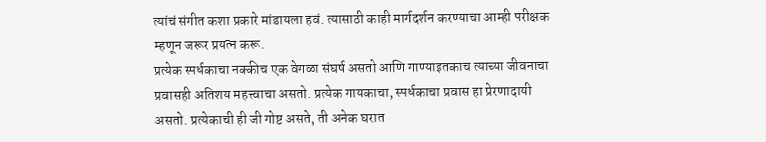त्यांचं संगीत कशा प्रकारे मांडायला हवं. त्यासाठी काही मार्गदर्शन करण्याचा आम्ही परीक्षक म्हणून जरूर प्रयत्न करू.
प्रत्येक स्पर्धकाचा नक्कीच एक वेगळा संघर्ष असतो आणि गाण्याइतकाच त्याच्या जीवनाचा प्रवासही अतिशय महत्त्वाचा असतो. प्रत्येक गायकाचा, स्पर्धकाचा प्रवास हा प्रेरणादायी असतो. प्रत्येकाची ही जी गोष्ट असते, ती अनेक घरात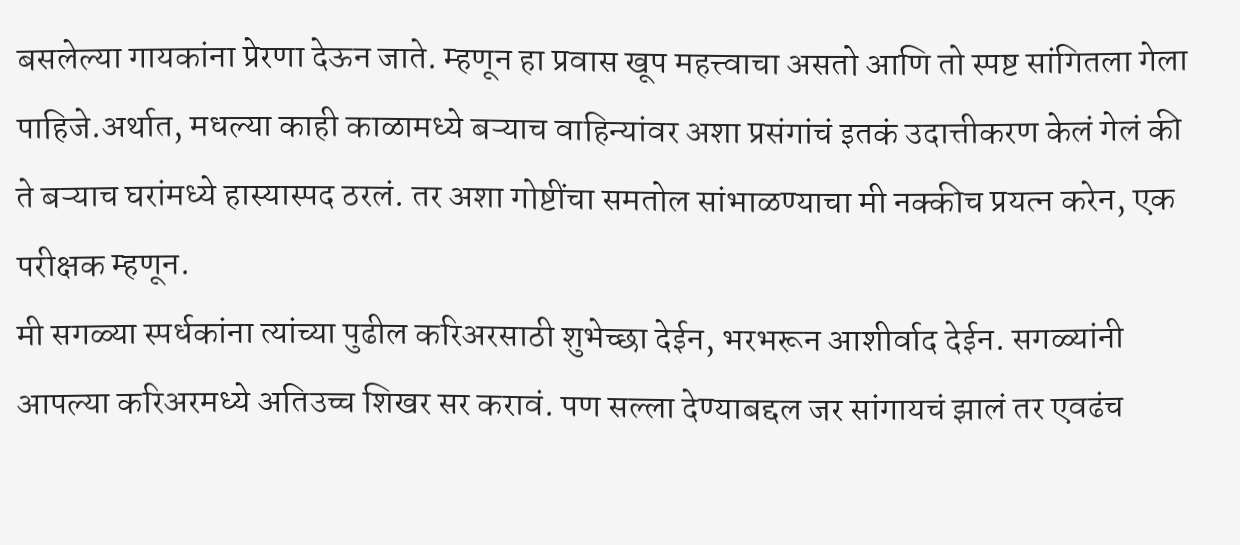बसलेल्या गायकांना प्रेरणा देऊन जाते. म्हणून हा प्रवास खूप महत्त्वाचा असतो आणि तो स्पष्ट सांगितला गेला पाहिजे.अर्थात, मधल्या काही काळामध्ये बऱ्याच वाहिन्यांवर अशा प्रसंगांचं इतकं उदात्तीकरण केलं गेलं की ते बऱ्याच घरांमध्ये हास्यास्पद ठरलं. तर अशा गोष्टींचा समतोल सांभाळण्याचा मी नक्कीच प्रयत्न करेन, एक परीक्षक म्हणून.
मी सगळ्या स्पर्धकांना त्यांच्या पुढील करिअरसाठी शुभेच्छा देईन, भरभरून आशीर्वाद देईन. सगळ्यांनी आपल्या करिअरमध्ये अतिउच्च शिखर सर करावं. पण सल्ला देण्याबद्दल जर सांगायचं झालं तर एवढंच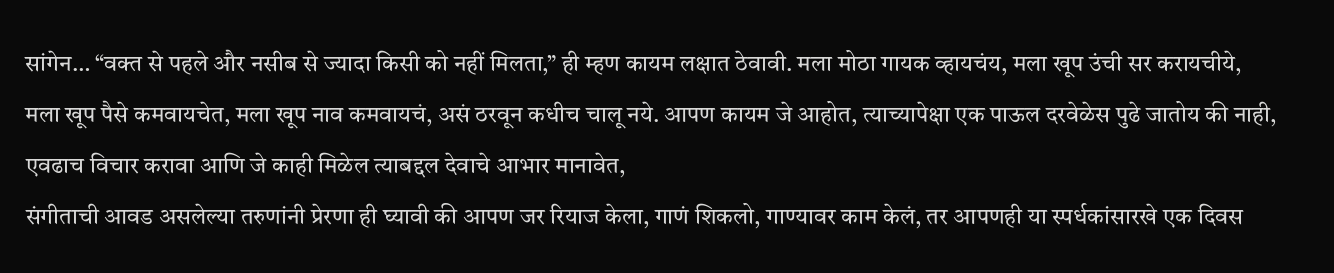सांगेन… “वक्त से पहले और नसीब से ज्यादा किसी को नहीं मिलता,” ही म्हण कायम लक्षात ठेवावी. मला मोठा गायक व्हायचंय, मला खूप उंची सर करायचीये, मला खूप पैसे कमवायचेत, मला खूप नाव कमवायचं, असं ठरवून कधीच चालू नये. आपण कायम जे आहोत, त्याच्यापेक्षा एक पाऊल दरवेळेस पुढे जातोय की नाही, एवढाच विचार करावा आणि जे काही मिळेल त्याबद्दल देवाचे आभार मानावेत,
संगीताची आवड असलेल्या तरुणांनी प्रेरणा ही घ्यावी की आपण जर रियाज केला, गाणं शिकलो, गाण्यावर काम केलं, तर आपणही या स्पर्धकांसारखे एक दिवस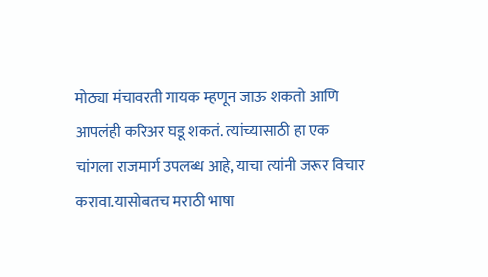मोठ्या मंचावरती गायक म्हणून जाऊ शकतो आणि आपलंही करिअर घडू शकतं. त्यांच्यासाठी हा एक चांगला राजमार्ग उपलब्ध आहे, याचा त्यांनी जरूर विचार करावा.यासोबतच मराठी भाषा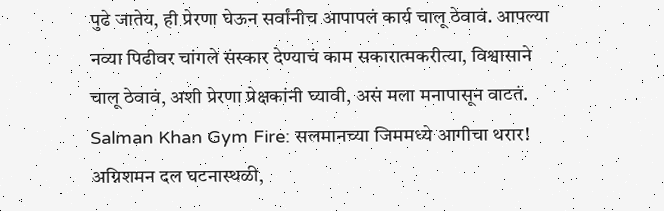पुढे जातेय, ही प्रेरणा घेऊन सर्वांनीच आपापलं कार्य चालू ठेवावं. आपल्या नव्या पिढीवर चांगले संस्कार देण्याचं काम सकारात्मकरीत्या, विश्वासाने चालू ठेवावं, अशी प्रेरणा प्रेक्षकांनी घ्यावी, असं मला मनापासून वाटतं.
Salman Khan Gym Fire: सलमानच्या जिममध्ये आगीचा थरार! अग्निशमन दल घटनास्थळी,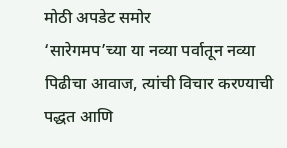मोठी अपडेट समोर
‘सारेगमप’च्या या नव्या पर्वातून नव्या पिढीचा आवाज, त्यांची विचार करण्याची पद्धत आणि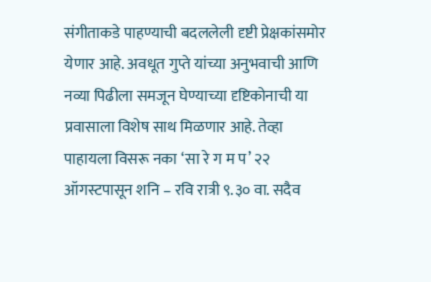संगीताकडे पाहण्याची बदललेली दृष्टी प्रेक्षकांसमोर येणार आहे. अवधूत गुप्ते यांच्या अनुभवाची आणि नव्या पिढीला समजून घेण्याच्या दृष्टिकोनाची या प्रवासाला विशेष साथ मिळणार आहे. तेव्हा पाहायला विसरू नका ‘सा रे ग म प’ २२ ऑगस्टपासून शनि – रवि रात्री ९.३० वा. सदैव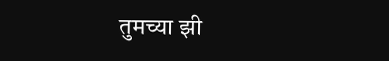तुमच्या झी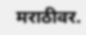मराठीवर.